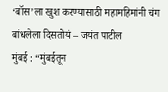‘बॉस’ला खुश करण्यासाठी महामहिमांनी चंग बांधलेला दिसतोयं – जयंत पाटील
मुंबई : “मुंबईतून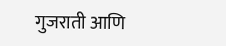गुजराती आणि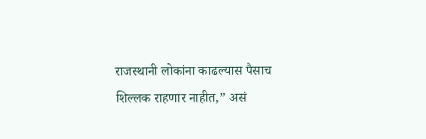राजस्थानी लोकांना काढल्यास पैसाच शिल्लक राहणार नाहीत,” असं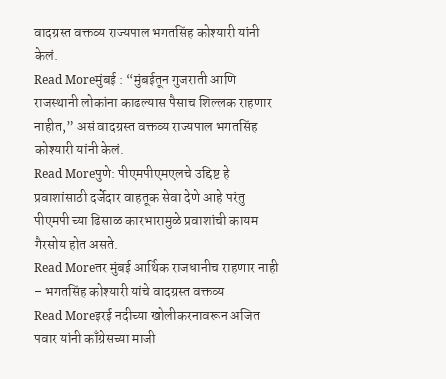वादग्रस्त वक्तव्य राज्यपाल भगतसिंह कोश्यारी यांनी केलं.
Read Moreमुंबई : “मुंबईतून गुजराती आणि राजस्थानी लोकांना काढल्यास पैसाच शिल्लक राहणार नाहीत,” असं वादग्रस्त वक्तव्य राज्यपाल भगतसिंह कोश्यारी यांनी केलं.
Read Moreपुणे: पीएमपीएमएलचे उद्दिष्ट हे प्रवाशांसाठी दर्जेदार वाहतूक सेवा देणे आहे परंतु पीएमपी च्या ढिसाळ कारभारामुळे प्रवाशांची कायम गैरसोय होत असते.
Read Moreतर मुंबई आर्थिक राजधानीच राहणार नाही – भगतसिंह कोश्यारी यांचे वादग्रस्त वक्तव्य
Read Moreइरई नदीच्या खोलीकरनावरून अजित पवार यांनी काँग्रेसच्या माजी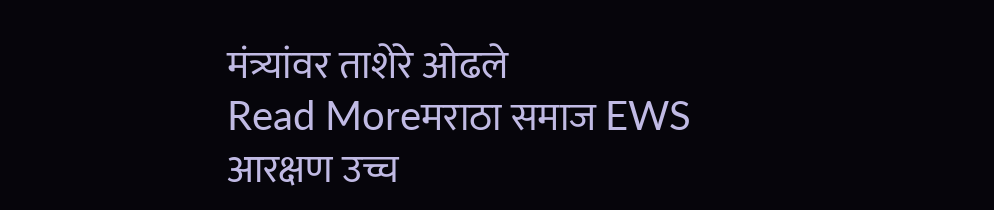मंत्र्यांवर ताशेरे ओढले
Read Moreमराठा समाज EWS आरक्षण उच्च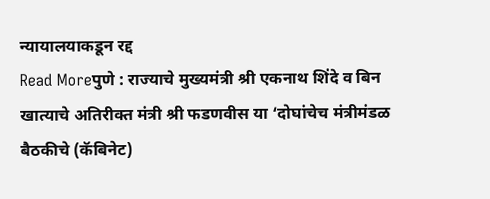न्यायालयाकडून रद्द
Read Moreपुणे : राज्याचे मुख्यमंत्री श्री एकनाथ शिंदे व बिन खात्याचे अतिरीक्त मंत्री श्री फडणवीस या ‘दोघांचेच मंत्रीमंडळ बैठकीचे (कॅबिनेट)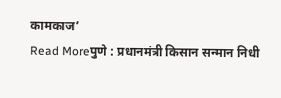कामकाज’
Read Moreपुणे : प्रधानमंत्री किसान सन्मान निधी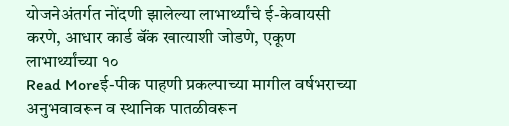योजनेअंतर्गत नोंदणी झालेल्या लाभार्थ्यांचे ई-केवायसी करणे, आधार कार्ड बॅंक खात्याशी जोडणे, एकूण लाभार्थ्यांच्या १०
Read Moreई-पीक पाहणी प्रकल्पाच्या मागील वर्षभराच्या अनुभवावरून व स्थानिक पातळीवरून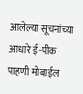आलेल्या सूचनांच्या आधारे ई-पीक पाहणी मोबाईल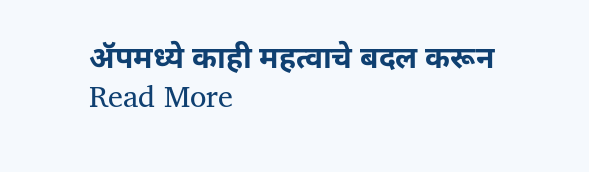ॲपमध्ये काही महत्वाचे बदल करून
Read More